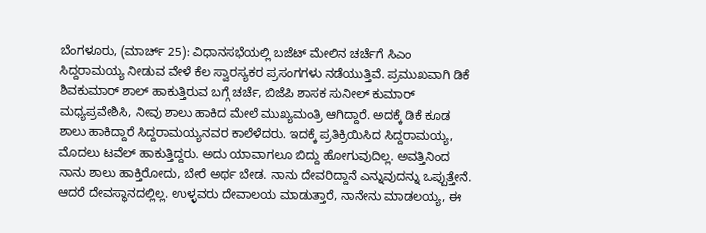ಬೆಂಗಳೂರು, (ಮಾರ್ಚ್ 25): ವಿಧಾನಸಭೆಯಲ್ಲಿ ಬಜೆಟ್ ಮೇಲಿನ ಚರ್ಚೆಗೆ ಸಿಎಂ ಸಿದ್ದರಾಮಯ್ಯ ನೀಡುವ ವೇಳೆ ಕೆಲ ಸ್ವಾರಸ್ಯಕರ ಪ್ರಸಂಗಗಳು ನಡೆಯುತ್ತಿವೆ. ಪ್ರಮುಖವಾಗಿ ಡಿಕೆ ಶಿವಕುಮಾರ್ ಶಾಲ್ ಹಾಕುತ್ತಿರುವ ಬಗ್ಗೆ ಚರ್ಚೆ, ಬಿಜೆಪಿ ಶಾಸಕ ಸುನೀಲ್ ಕುಮಾರ್ ಮಧ್ಯಪ್ರವೇಶಿಸಿ, ನೀವು ಶಾಲು ಹಾಕಿದ ಮೇಲೆ ಮುಖ್ಯಮಂತ್ರಿ ಆಗಿದ್ದಾರೆ. ಅದಕ್ಕೆ ಡಿಕೆ ಕೂಡ ಶಾಲು ಹಾಕಿದ್ದಾರೆ ಸಿದ್ದರಾಮಯ್ಯನವರ ಕಾಲೆಳೆದರು. ಇದಕ್ಕೆ ಪ್ರತಿಕ್ರಿಯಿಸಿದ ಸಿದ್ದರಾಮಯ್ಯ, ಮೊದಲು ಟವೆಲ್ ಹಾಕುತ್ತಿದ್ದರು. ಅದು ಯಾವಾಗಲೂ ಬಿದ್ದು ಹೋಗುವುದಿಲ್ಲ. ಅವತ್ತಿನಿಂದ ನಾನು ಶಾಲು ಹಾಕ್ತಿರೋದು, ಬೇರೆ ಅರ್ಥ ಬೇಡ. ನಾನು ದೇವರಿದ್ದಾನೆ ಎನ್ನುವುದನ್ನು ಒಪ್ಪುತ್ತೇನೆ. ಆದರೆ ದೇವಸ್ಥಾನದಲ್ಲಿಲ್ಲ. ಉಳ್ಳವರು ದೇವಾಲಯ ಮಾಡುತ್ತಾರೆ, ನಾನೇನು ಮಾಡಲಯ್ಯ, ಈ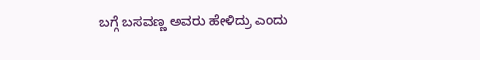ಬಗ್ಗೆ ಬಸವಣ್ಣ ಅವರು ಹೇಳಿದ್ರು ಎಂದು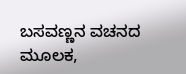ಬಸವಣ್ಣನ ವಚನದ ಮೂಲಕ,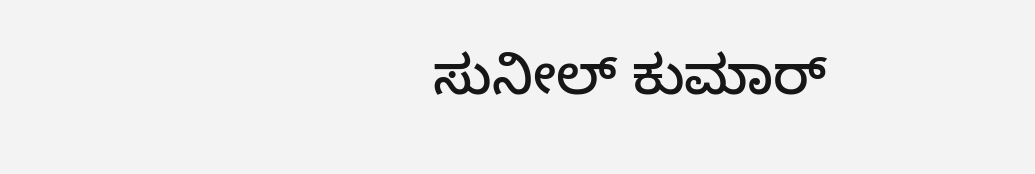ಸುನೀಲ್ ಕುಮಾರ್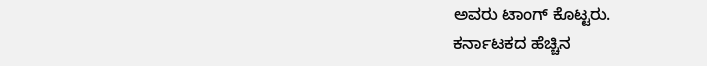ಅವರು ಟಾಂಗ್ ಕೊಟ್ಟರು.
ಕರ್ನಾಟಕದ ಹೆಚ್ಚಿನ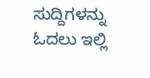ಸುದ್ದಿಗಳನ್ನು ಓದಲು ಇಲ್ಲಿ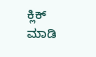ಕ್ಲಿಕ್ ಮಾಡಿ